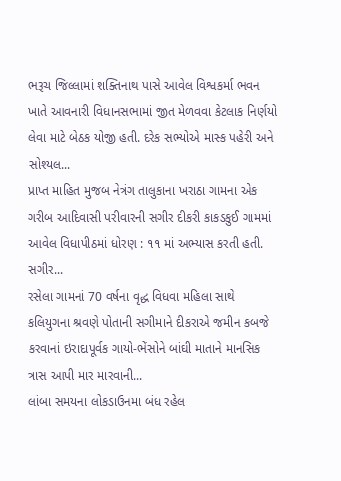ભરૂચ જિલ્લામાં શક્તિનાથ પાસે આવેલ વિશ્વકર્મા ભવન ખાતે આવનારી વિધાનસભામાં જીત મેળવવા કેટલાક નિર્ણયો લેવા માટે બેઠક યોજી હતી. દરેક સભ્યોએ માસ્ક પહેરી અને સોશ્યલ...
પ્રાપ્ત માહિત મુજબ નેત્રંગ તાલુકાના ખરાઠા ગામના એક ગરીબ આદિવાસી પરીવારની સગીર દીકરી કાકડકુઈ ગામમાં આવેલ વિધાપીઠમાં ધોરણ : ૧૧ માં અભ્યાસ કરતી હતી. સગીર...
રસેલા ગામનાં 70 વર્ષના વૃદ્ધ વિધવા મહિલા સાથે કલિયુગના શ્રવણે પોતાની સગીમાને દીકરાએ જમીન કબજે કરવાનાં ઇરાદાપૂર્વક ગાયો-ભેંસોને બાંઘી માતાને માનસિક ત્રાસ આપી માર મારવાની...
લાંબા સમયના લોકડાઉનમા બંધ રહેલ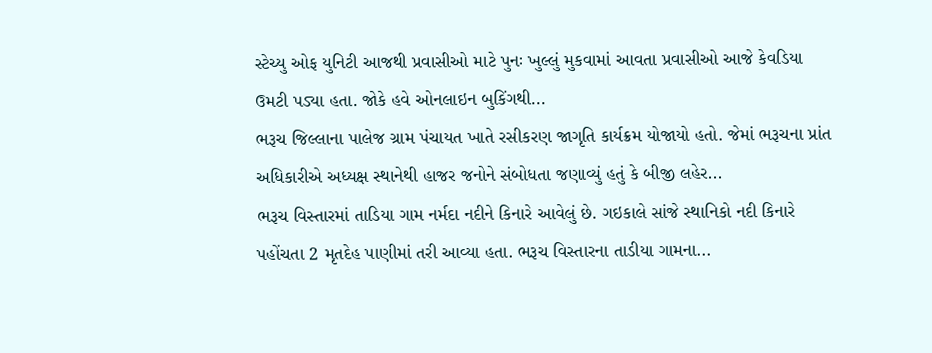સ્ટેચ્યુ ઓફ યુનિટી આજથી પ્રવાસીઓ માટે પુનઃ ખુલ્લું મુકવામાં આવતા પ્રવાસીઓ આજે કેવડિયા ઉમટી પડ્યા હતા. જોકે હવે ઓનલાઇન બુકિંગથી...
ભરૂચ જિલ્લાના પાલેજ ગ્રામ પંચાયત ખાતે રસીકરણ જાગૃતિ કાર્યક્રમ યોજાયો હતો. જેમાં ભરૂચના પ્રાંત અધિકારીએ અધ્યક્ષ સ્થાનેથી હાજર જનોને સંબોધતા જણાવ્યું હતું કે બીજી લહેર...
ભરૂચ વિસ્તારમાં તાડિયા ગામ નર્મદા નદીને કિનારે આવેલું છે. ગઇકાલે સાંજે સ્થાનિકો નદી કિનારે પહોંચતા 2 મૃતદેહ પાણીમાં તરી આવ્યા હતા. ભરૂચ વિસ્તારના તાડીયા ગામના...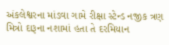અંકલેશ્વરના માંડવા ગામે રીક્ષા સ્ટેન્ડ નજીક ત્રણ મિત્રો દારૂના નશામાં હતા તે દરમિયાન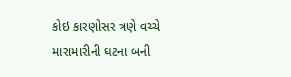કોઇ કારણોસર ત્રણે વચ્ચે મારામારીની ઘટના બની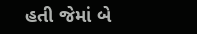હતી જેમાં બે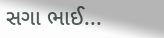સગા ભાઈ...